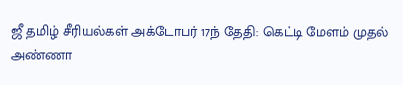ஜீ தமிழ் சீரியல்கள் அக்டோபர் 17ந் தேதி: கெட்டி மேளம் முதல் அண்ணா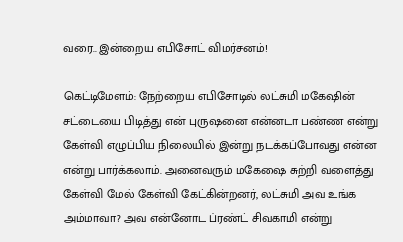வரை.. இன்றைய எபிசோட் விமர்சனம்!

கெட்டிமேளம்: நேற்றைய எபிசோடில் லட்சுமி மகேஷின் சட்டையை பிடித்து என் புருஷனை என்னடா பண்ண என்று கேள்வி எழுப்பிய நிலையில் இன்று நடக்கப்போவது என்ன என்று பார்க்கலாம். அனைவரும் மகேஷை சுற்றி வளைத்து கேள்வி மேல் கேள்வி கேட்கின்றனர், லட்சுமி அவ உங்க அம்மாவா? அவ என்னோட ப்ரண்ட் சிவகாமி என்று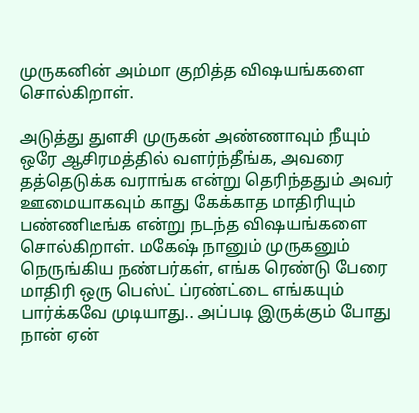முருகனின் அம்மா குறித்த விஷயங்களை சொல்கிறாள்.

அடுத்து துளசி முருகன் அண்ணாவும் நீயும் ஒரே ஆசிரமத்தில் வளர்ந்தீங்க, அவரை தத்தெடுக்க வராங்க என்று தெரிந்ததும் அவர் ஊமையாகவும் காது கேக்காத மாதிரியும் பண்ணிடீங்க என்று நடந்த விஷயங்களை சொல்கிறாள். மகேஷ் நானும் முருகனும் நெருங்கிய நண்பர்கள், எங்க ரெண்டு பேரை மாதிரி ஒரு பெஸ்ட் ப்ரண்ட்டை எங்கயும் பார்க்கவே முடியாது.. அப்படி இருக்கும் போது நான் ஏன்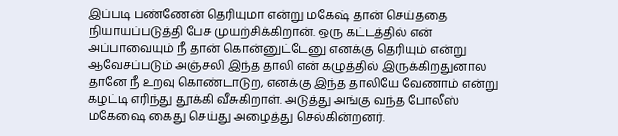இப்படி பண்ணேன் தெரியுமா என்று மகேஷ் தான் செய்ததை நியாயப்படுத்தி பேச முயற்சிக்கிறான். ஒரு கட்டத்தில் என் அப்பாவையும் நீ தான் கொன்னுட்டேனு எனக்கு தெரியும் என்று ஆவேசப்படும் அஞ்சலி இந்த தாலி என் கழுத்தில் இருக்கிறதுனால தானே நீ உறவு கொண்டாடுற, எனக்கு இந்த தாலியே வேணாம் என்று கழட்டி எரிந்து தூக்கி வீசுகிறாள். அடுத்து அங்கு வந்த போலீஸ் மகேஷை கைது செய்து அழைத்து செல்கின்றனர்.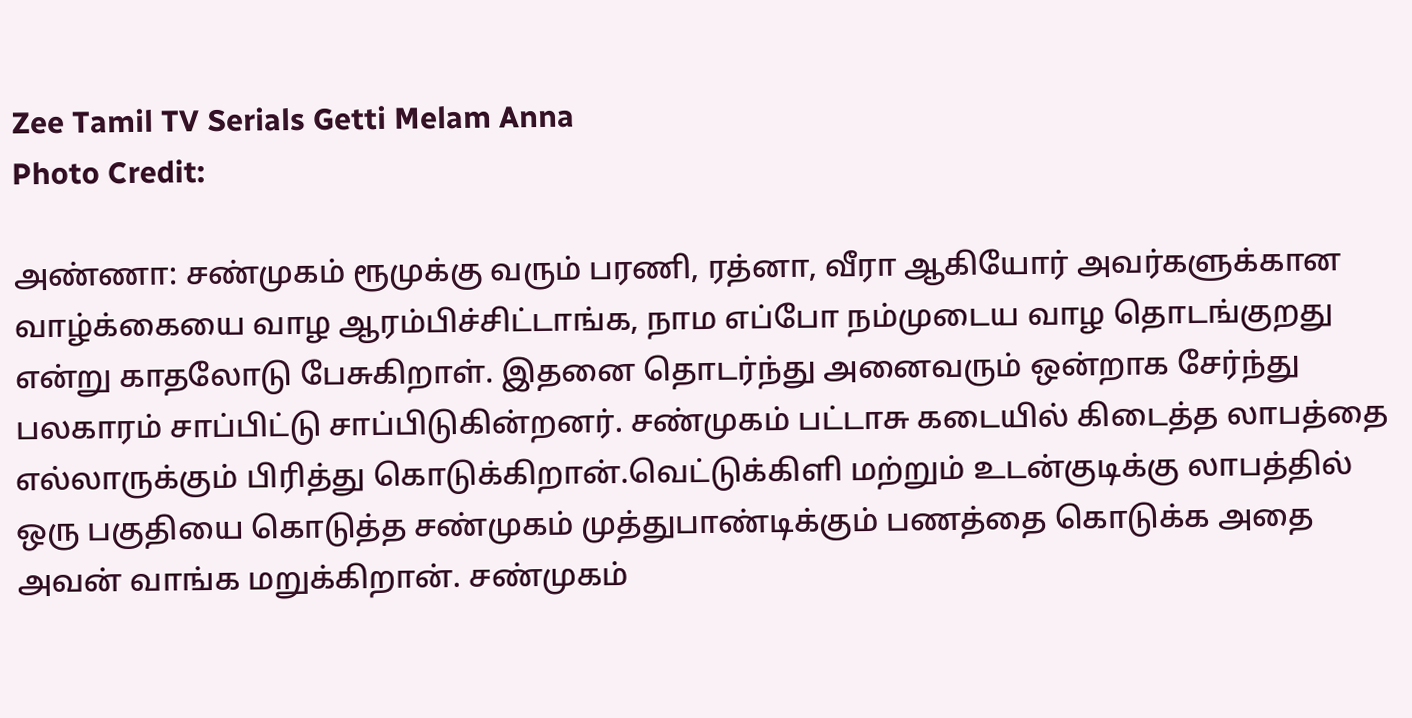Zee Tamil TV Serials Getti Melam Anna
Photo Credit:

அண்ணா: சண்முகம் ரூமுக்கு வரும் பரணி, ரத்னா, வீரா ஆகியோர் அவர்களுக்கான வாழ்க்கையை வாழ ஆரம்பிச்சிட்டாங்க, நாம எப்போ நம்முடைய வாழ தொடங்குறது என்று காதலோடு பேசுகிறாள். இதனை தொடர்ந்து அனைவரும் ஒன்றாக சேர்ந்து பலகாரம் சாப்பிட்டு சாப்பிடுகின்றனர். சண்முகம் பட்டாசு கடையில் கிடைத்த லாபத்தை எல்லாருக்கும் பிரித்து கொடுக்கிறான்.வெட்டுக்கிளி மற்றும் உடன்குடிக்கு லாபத்தில் ஒரு பகுதியை கொடுத்த சண்முகம் முத்துபாண்டிக்கும் பணத்தை கொடுக்க அதை அவன் வாங்க மறுக்கிறான். சண்முகம்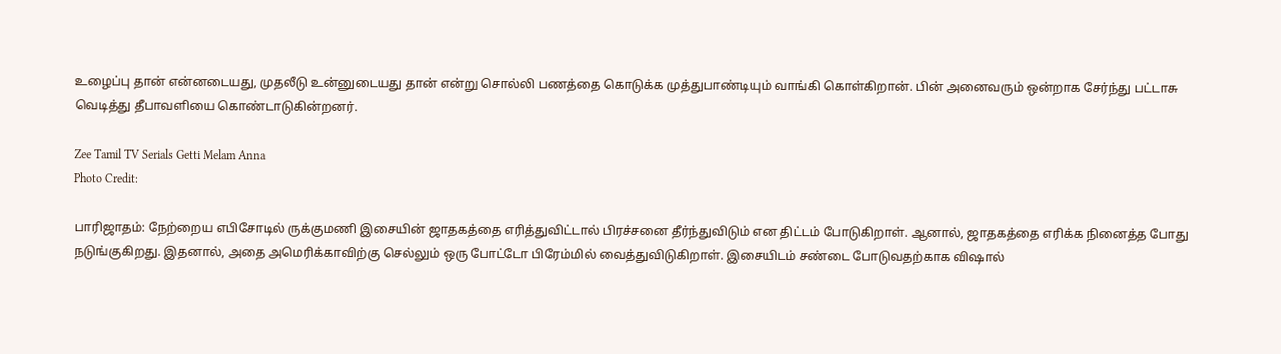உழைப்பு தான் என்னடையது, முதலீடு உன்னுடையது தான் என்று சொல்லி பணத்தை கொடுக்க முத்துபாண்டியும் வாங்கி கொள்கிறான். பின் அனைவரும் ஒன்றாக சேர்ந்து பட்டாசு வெடித்து தீபாவளியை கொண்டாடுகின்றனர்.

Zee Tamil TV Serials Getti Melam Anna
Photo Credit:

பாரிஜாதம்: நேற்றைய எபிசோடில் ருக்குமணி இசையின் ஜாதகத்தை எரித்துவிட்டால் பிரச்சனை தீர்ந்துவிடும் என திட்டம் போடுகிறாள். ஆனால், ஜாதகத்தை எரிக்க நினைத்த போது நடுங்குகிறது. இதனால், அதை அமெரிக்காவிற்கு செல்லும் ஒரு போட்டோ பிரேம்மில் வைத்துவிடுகிறாள். இசையிடம் சண்டை போடுவதற்காக விஷால்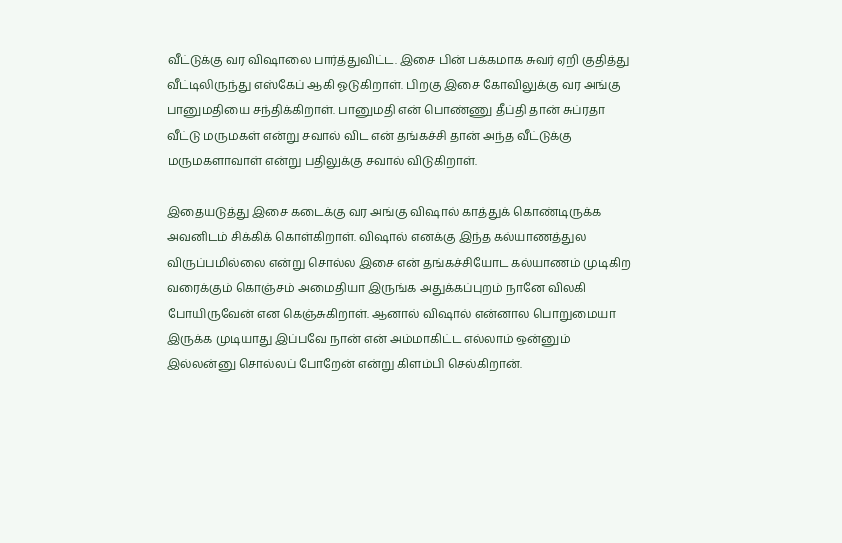வீட்டுக்கு வர விஷாலை பார்த்துவிட்ட. இசை பின் பக்கமாக சுவர் ஏறி குதித்து வீட்டிலிருந்து எஸ்கேப் ஆகி ஓடுகிறாள். பிறகு இசை கோவிலுக்கு வர அங்கு பானுமதியை சந்திக்கிறாள். பானுமதி என் பொண்ணு தீப்தி தான் சுப்ரதா வீட்டு மருமகள் என்று சவால் விட என் தங்கச்சி தான் அந்த வீட்டுக்கு மருமகளாவாள் என்று பதிலுக்கு சவால் விடுகிறாள்.

இதையடுத்து இசை கடைக்கு வர அங்கு விஷால் காத்துக் கொண்டிருக்க அவனிடம் சிக்கிக் கொள்கிறாள். விஷால் எனக்கு இந்த கல்யாணத்துல விருப்பமில்லை என்று சொல்ல இசை என் தங்கச்சியோட கல்யாணம் முடிகிற வரைக்கும் கொஞ்சம் அமைதியா இருங்க அதுக்கப்புறம் நானே விலகி போயிருவேன் என கெஞ்சுகிறாள். ஆனால் விஷால் என்னால பொறுமையா இருக்க முடியாது இப்பவே நான் என் அம்மாகிட்ட எல்லாம் ஒன்னும் இல்லன்னு சொல்லப் போறேன் என்று கிளம்பி செல்கிறான்.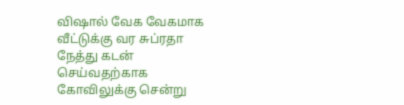விஷால் வேக வேகமாக வீட்டுக்கு வர சுப்ரதா நேத்து கடன் செய்வதற்காக கோவிலுக்கு சென்று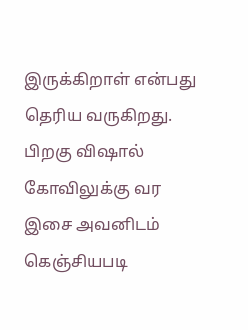இருக்கிறாள் என்பது தெரிய வருகிறது. பிறகு விஷால் கோவிலுக்கு வர இசை அவனிடம் கெஞ்சியபடி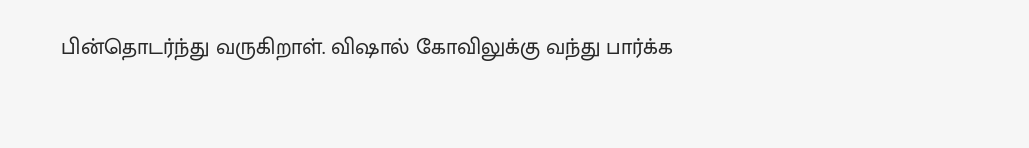பின்தொடர்ந்து வருகிறாள். விஷால் கோவிலுக்கு வந்து பார்க்க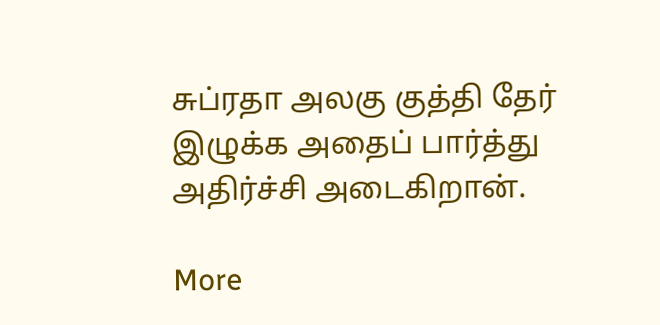சுப்ரதா அலகு குத்தி தேர் இழுக்க அதைப் பார்த்து அதிர்ச்சி அடைகிறான்.

More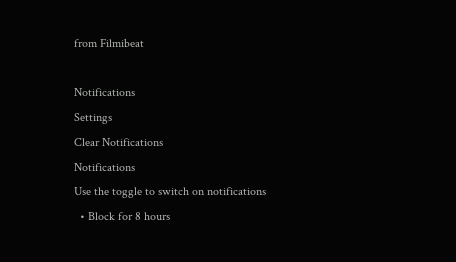from Filmibeat

Notifications
Settings
Clear Notifications
Notifications
Use the toggle to switch on notifications
  • Block for 8 hours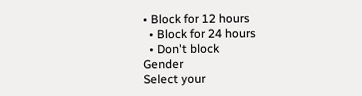• Block for 12 hours
  • Block for 24 hours
  • Don't block
Gender
Select your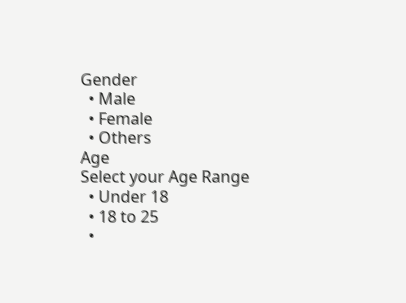Gender
  • Male
  • Female
  • Others
Age
Select your Age Range
  • Under 18
  • 18 to 25
  •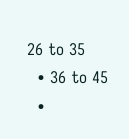26 to 35
  • 36 to 45
  •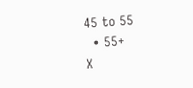45 to 55
  • 55+
X